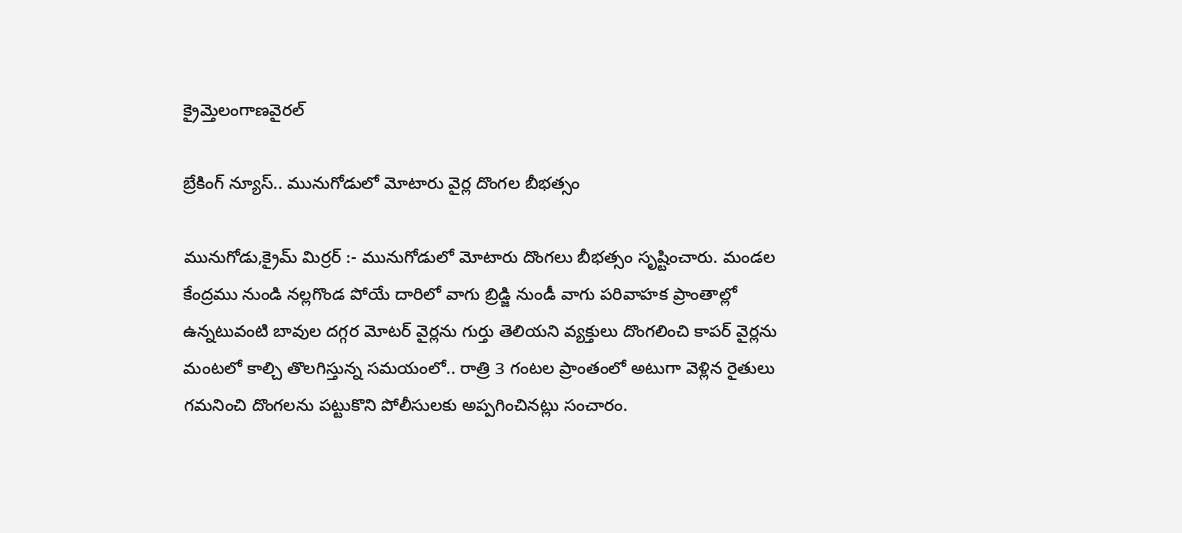క్రైమ్తెలంగాణవైరల్

బ్రేకింగ్ న్యూస్.. మునుగోడులో మోటారు వైర్ల దొంగల బీభత్సం

మునుగోడు,క్రైమ్ మిర్రర్ :- మునుగోడులో మోటారు దొంగలు బీభత్సం సృష్టించారు. మండల కేంద్రము నుండి నల్లగొండ పోయే దారిలో వాగు బ్రిడ్జి నుండీ వాగు పరివాహక ప్రాంతాల్లో ఉన్నటువంటి బావుల దగ్గర మోటర్ వైర్లను గుర్తు తెలియని వ్యక్తులు దొంగలించి కాపర్ వైర్లను మంటలో కాల్చి తొలగిస్తున్న సమయంలో.. రాత్రి 3 గంటల ప్రాంతంలో అటుగా వెళ్లిన రైతులు గమనించి దొంగలను పట్టుకొని పోలీసులకు అప్పగించినట్లు సంచారం.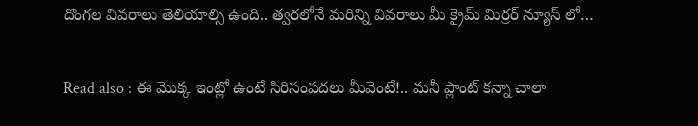దొంగల వివరాలు తెలియాల్సి ఉంది.. త్వరలోనే మరిన్ని వివరాలు మీ క్రైమ్ మిర్రర్ న్యూస్ లో…

Read also : ఈ మొక్క ఇంట్లో ఉంటే సిరిసంపదలు మీవెంటే!.. మనీ ప్లాంట్ కన్నా చాలా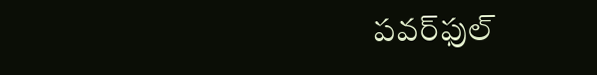పవర్‌ఫుల్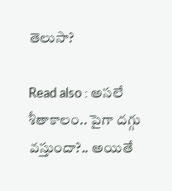తెలుసా?

Read also : అసలే శీతాకాలం.. పైగా దగ్గు వస్తుందా?.. అయితే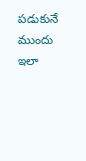పడుకునే ముందు ఇలా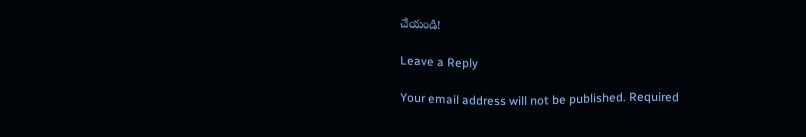చేయండి!

Leave a Reply

Your email address will not be published. Required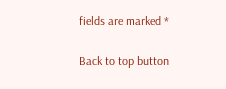fields are marked *

Back to top button